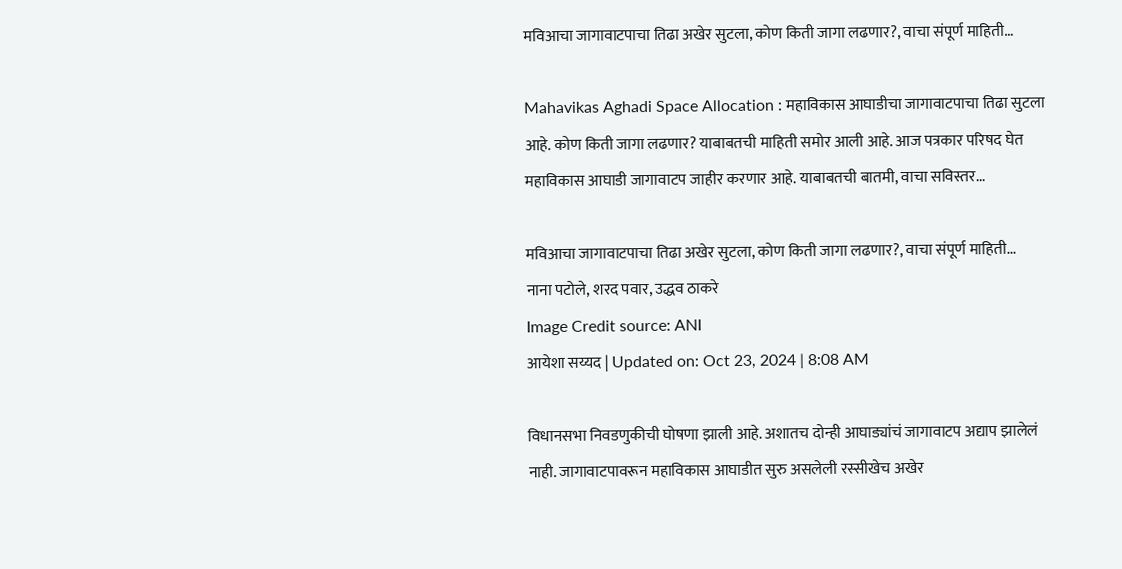मविआचा जागावाटपाचा तिढा अखेर सुटला, कोण किती जागा लढणार?, वाचा संपूर्ण माहिती…

Mahavikas Aghadi Space Allocation : महाविकास आघाडीचा जागावाटपाचा तिढा सुटला आहे. कोण किती जागा लढणार? याबाबतची माहिती समोर आली आहे. आज पत्रकार परिषद घेत महाविकास आघाडी जागावाटप जाहीर करणार आहे. याबाबतची बातमी, वाचा सविस्तर...

मविआचा जागावाटपाचा तिढा अखेर सुटला, कोण किती जागा लढणार?, वाचा संपूर्ण माहिती...
नाना पटोले, शरद पवार, उद्धव ठाकरे
Image Credit source: ANI
आयेशा सय्यद | Updated on: Oct 23, 2024 | 8:08 AM

विधानसभा निवडणुकीची घोषणा झाली आहे. अशातच दोन्ही आघाड्यांचं जागावाटप अद्याप झालेलं नाही. जागावाटपावरून महाविकास आघाडीत सुरु असलेली रस्सीखेच अखेर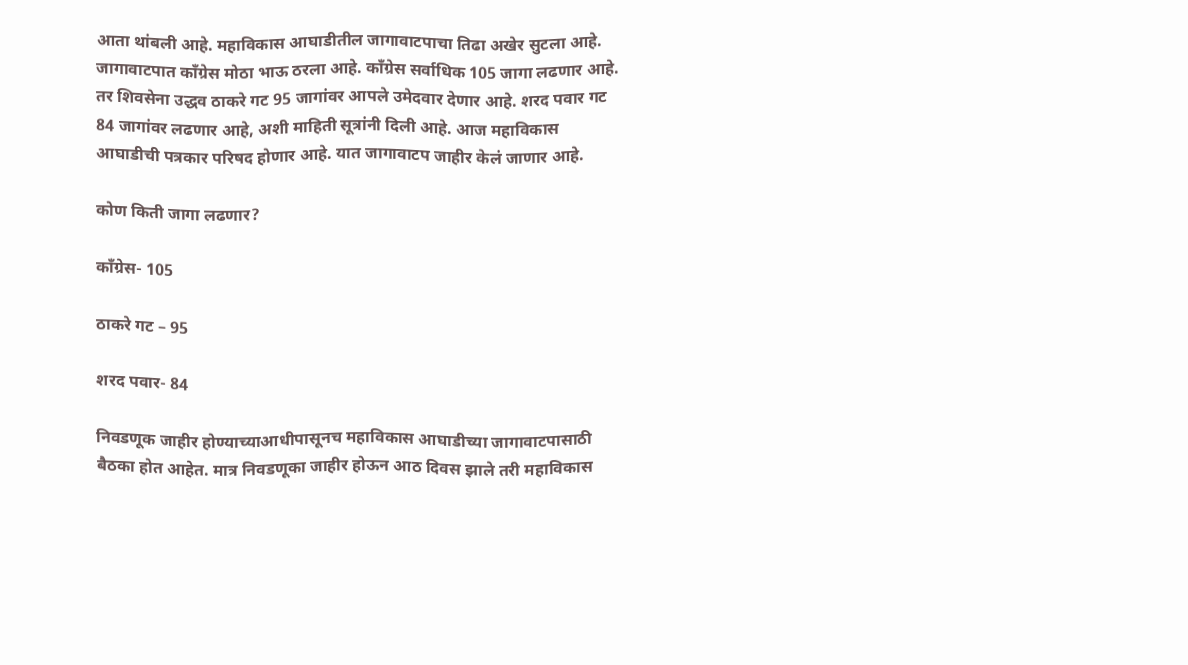आता थांबली आहे. महाविकास आघाडीतील जागावाटपाचा तिढा अखेर सुटला आहे. जागावाटपात काँग्रेस मोठा भाऊ ठरला आहे. काँग्रेस सर्वाधिक 105 जागा लढणार आहे. तर शिवसेना उद्धव ठाकरे गट 95 जागांवर आपले उमेदवार देणार आहे. शरद पवार गट 84 जागांवर लढणार आहे, अशी माहिती सूत्रांनी दिली आहे. आज महाविकास आघाडीची पत्रकार परिषद होणार आहे. यात जागावाटप जाहीर केलं जाणार आहे.

कोण किती जागा लढणार?

काँग्रेस- 105

ठाकरे गट – 95

शरद पवार- 84

निवडणूक जाहीर होण्याच्याआधीपासूनच महाविकास आघाडीच्या जागावाटपासाठी बैठका होत आहेत. मात्र निवडणूका जाहीर होऊन आठ दिवस झाले तरी महाविकास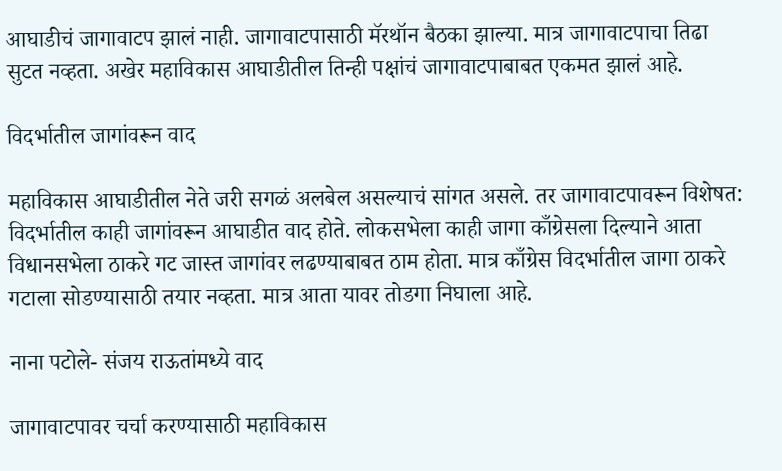आघाडीचं जागावाटप झालं नाही. जागावाटपासाठी मॅरथॉन बैठका झाल्या. मात्र जागावाटपाचा तिढा सुटत नव्हता. अखेर महाविकास आघाडीतील तिन्ही पक्षांचं जागावाटपाबाबत एकमत झालं आहे.

विदर्भातील जागांवरून वाद

महाविकास आघाडीतील नेते जरी सगळं अलबेल असल्याचं सांगत असले. तर जागावाटपावरून विशेषत: विदर्भातील काही जागांवरून आघाडीत वाद होते. लोकसभेला काही जागा काँग्रेसला दिल्याने आता विधानसभेला ठाकरे गट जास्त जागांवर लढण्याबाबत ठाम होता. मात्र काँग्रेस विदर्भातील जागा ठाकरे गटाला सोडण्यासाठी तयार नव्हता. मात्र आता यावर तोडगा निघाला आहे.

नाना पटोले- संजय राऊतांमध्ये वाद

जागावाटपावर चर्चा करण्यासाठी महाविकास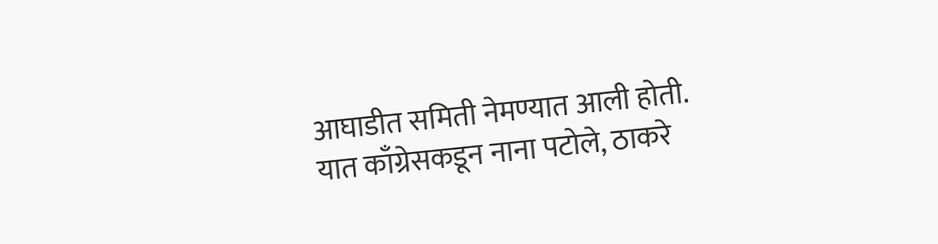आघाडीत समिती नेमण्यात आली होती. यात काँग्रेसकडून नाना पटोले, ठाकरे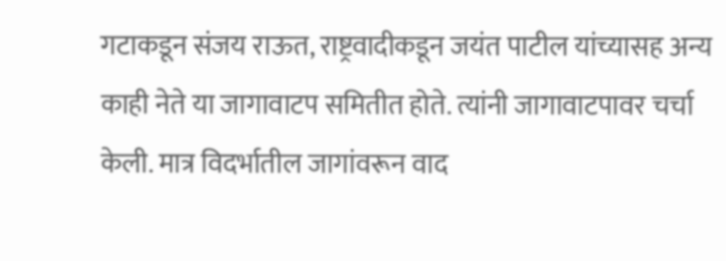गटाकडून संजय राऊत, राष्ट्रवादीकडून जयंत पाटील यांच्यासह अन्य काही नेते या जागावाटप समितीत होते. त्यांनी जागावाटपावर चर्चा केली. मात्र विदर्भातील जागांवरून वाद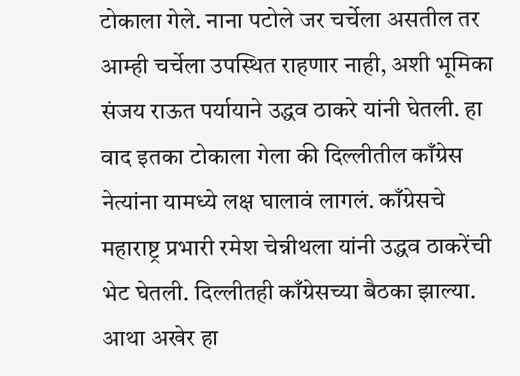टोकाला गेले. नाना पटोले जर चर्चेला असतील तर आम्ही चर्चेला उपस्थित राहणार नाही, अशी भूमिका संजय राऊत पर्यायाने उद्धव ठाकरे यांनी घेतली. हा वाद इतका टोकाला गेला की दिल्लीतील काँग्रेस नेत्यांना यामध्ये लक्ष घालावं लागलं. काँग्रेसचे महाराष्ट्र प्रभारी रमेश चेन्नीथला यांनी उद्धव ठाकरेंची भेट घेतली. दिल्लीतही काँग्रेसच्या बैठका झाल्या. आथा अखेर हा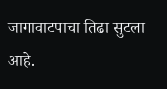जागावाटपाचा तिढा सुटला आहे.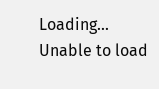Loading...
Unable to load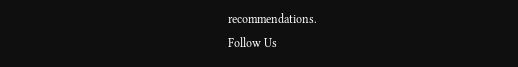recommendations.
Follow Us